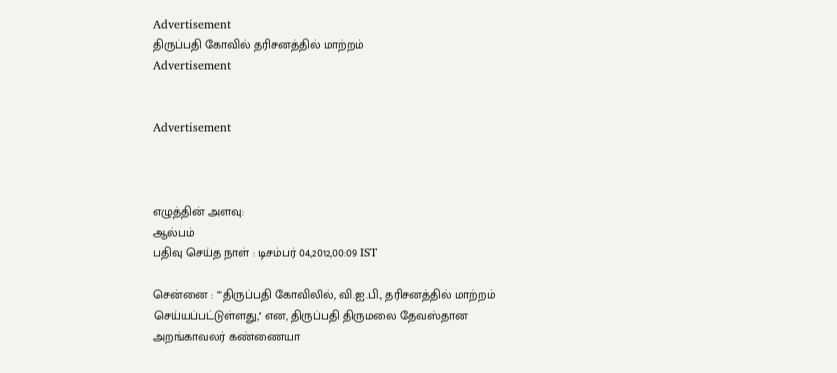Advertisement
திருப்பதி கோவில் தரிசனத்தில் மாற்றம்
Advertisement


Advertisement



எழுத்தின் அளவு:
ஆல்பம்
பதிவு செய்த நாள் : டிசம்பர் 04,2012,00:09 IST

சென்னை : ""திருப்பதி கோவிலில், வி.ஐ.பி., தரிசனத்தில் மாற்றம் செய்யப்பட்டுள்ளது,'' என, திருப்பதி திருமலை தேவஸ்தான அறங்காவலர் கண்ணையா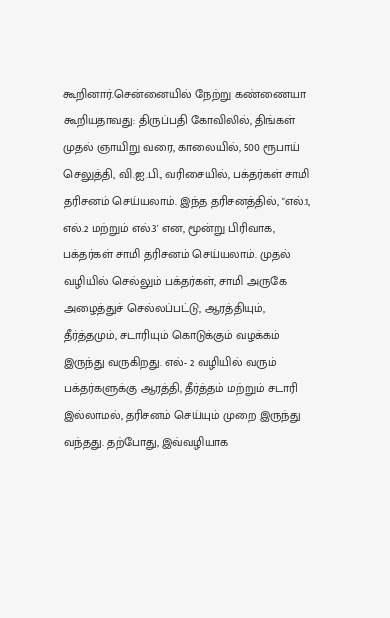கூறினார்.சென்னையில் நேற்று கண்ணையா கூறியதாவது: திருப்பதி கோவிலில், திங்கள் முதல் ஞாயிறு வரை, காலையில், 500 ரூபாய் செலுத்தி, வி.ஐ.பி., வரிசையில், பக்தர்கள் சாமி தரிசனம் செய்யலாம். இந்த தரிசனத்தில், "எல்.1, எல்.2 மற்றும் எல்.3' என, மூன்று பிரிவாக, பக்தர்கள் சாமி தரிசனம் செய்யலாம். முதல் வழியில் செல்லும் பக்தர்கள், சாமி அருகே அழைத்துச் செல்லப்பட்டு, ஆரத்தியும், தீர்த்தமும், சடாரியும் கொடுக்கும் வழக்கம் இருந்து வருகிறது. எல்- 2 வழியில் வரும் பக்தர்களுக்கு ஆரத்தி, தீர்த்தம் மற்றும் சடாரி இல்லாமல், தரிசனம் செய்யும் முறை இருந்து வந்தது. தற்போது, இவ்வழியாக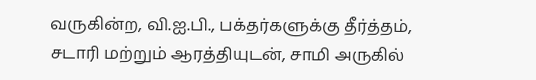வருகின்ற, வி.ஐ.பி., பக்தர்களுக்கு தீர்த்தம், சடாரி மற்றும் ஆரத்தியுடன், சாமி அருகில்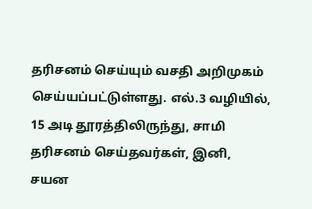தரிசனம் செய்யும் வசதி அறிமுகம் செய்யப்பட்டுள்ளது. எல்.3 வழியில், 15 அடி தூரத்திலிருந்து, சாமி தரிசனம் செய்தவர்கள், இனி, சயன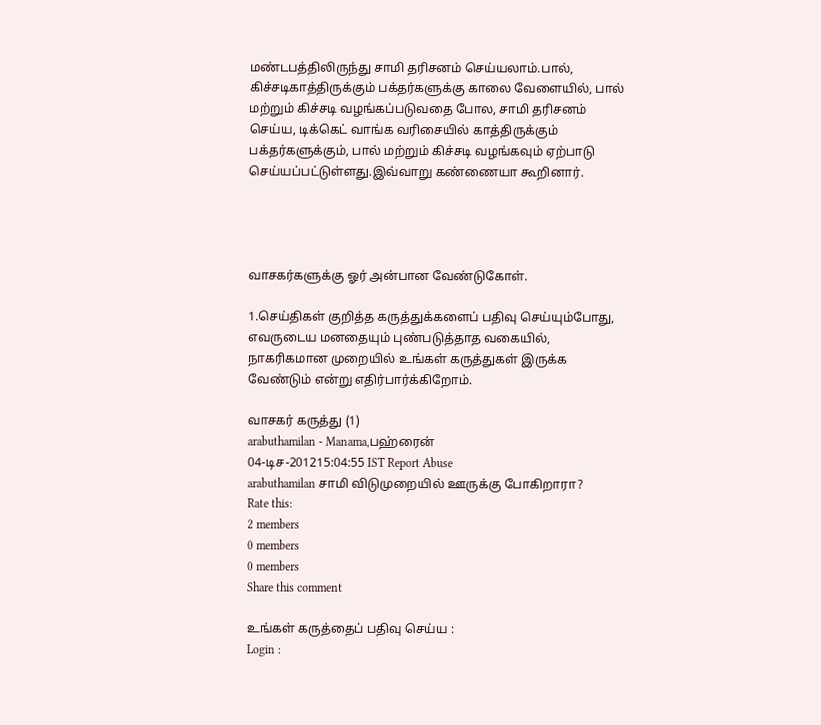மண்டபத்திலிருந்து சாமி தரிசனம் செய்யலாம்.பால், கிச்சடிகாத்திருக்கும் பக்தர்களுக்கு காலை வேளையில், பால் மற்றும் கிச்சடி வழங்கப்படுவதை போல, சாமி தரிசனம் செய்ய, டிக்கெட் வாங்க வரிசையில் காத்திருக்கும் பக்தர்களுக்கும், பால் மற்றும் கிச்சடி வழங்கவும் ஏற்பாடு செய்யப்பட்டுள்ளது.இவ்வாறு கண்ணையா கூறினார்.




வாசகர்களுக்கு ஓர் அன்பான வேண்டுகோள்.

1.செய்திகள் குறித்த கருத்துக்களைப் பதிவு செய்யும்போது, எவருடைய மனதையும் புண்படுத்தாத வகையில், நாகரிகமான முறையில் உங்கள் கருத்துகள் இருக்க வேண்டும் என்று எதிர்பார்க்கிறோம்.

வாசகர் கருத்து (1)
arabuthamilan - Manama,பஹ்ரைன்
04-டிச-201215:04:55 IST Report Abuse
arabuthamilan சாமி விடுமுறையில் ஊருக்கு போகிறாரா?
Rate this:
2 members
0 members
0 members
Share this comment

உங்கள் கருத்தைப் பதிவு செய்ய :
Login :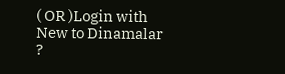( OR )Login with
New to Dinamalar ?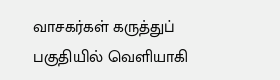வாசகர்கள் கருத்துப் பகுதியில் வெளியாகி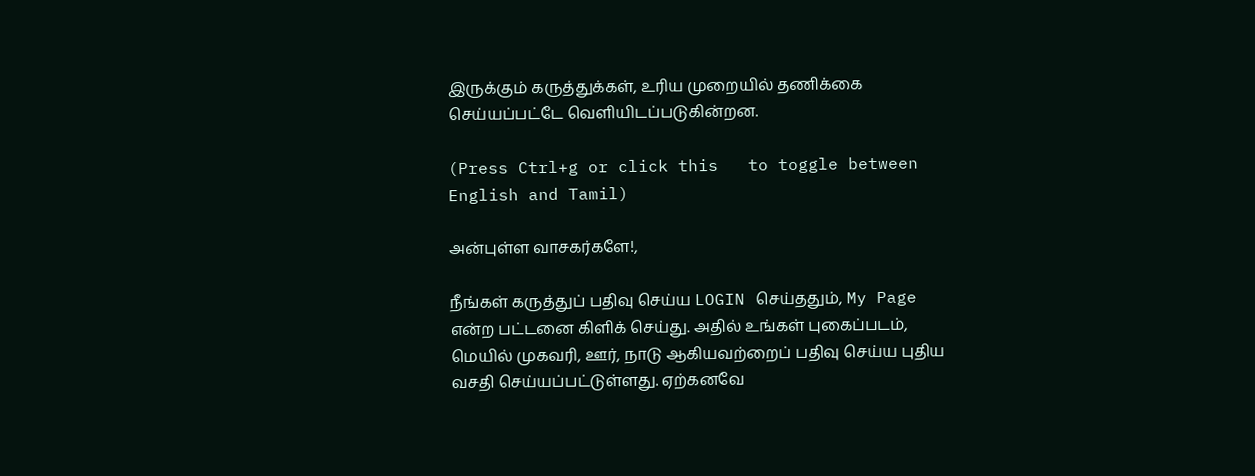இருக்கும் கருத்துக்கள், உரிய முறையில் தணிக்கை செய்யப்பட்டே வெளியி‌டப்படுகின்றன.

(Press Ctrl+g or click this   to toggle between English and Tamil)

அன்புள்ள வாசகர்களே!,

நீங்கள் கருத்துப் பதிவு செய்ய LOGIN செய்ததும், My Page என்ற பட்டனை கிளிக் செய்து. அதில் உங்கள் புகைப்படம், மெயில் முகவரி, ஊர், நாடு ஆகியவற்றைப் பதிவு செய்ய புதிய வசதி செய்யப்பட்டுள்ளது. ஏற்கனவே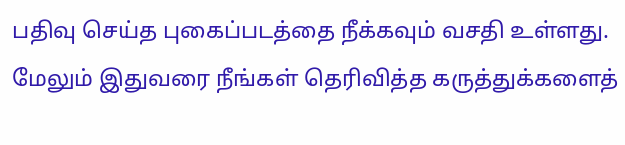பதிவு செய்த புகைப்படத்தை நீக்கவும் வசதி உள்ளது. மேலும் இதுவரை நீங்கள் தெரிவித்த கருத்துக்களைத்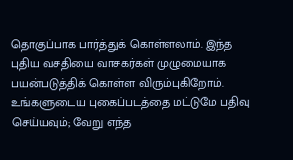தொகுப்பாக பார்த்துக் கொள்ளலாம். இந்த புதிய வசதியை வாசகர்கள் முழுமையாக பயன்படுத்திக் கொள்ள விரும்புகிறோம். உங்களுடைய புகைப்படத்தை மட்டுமே பதிவு செய்யவும்; வேறு எந்த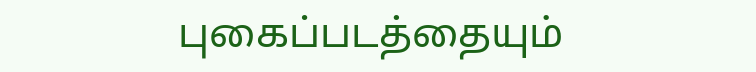புகைப்படத்தையும்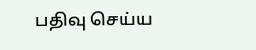பதிவு செய்ய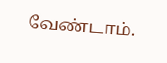வேண்டாம்.